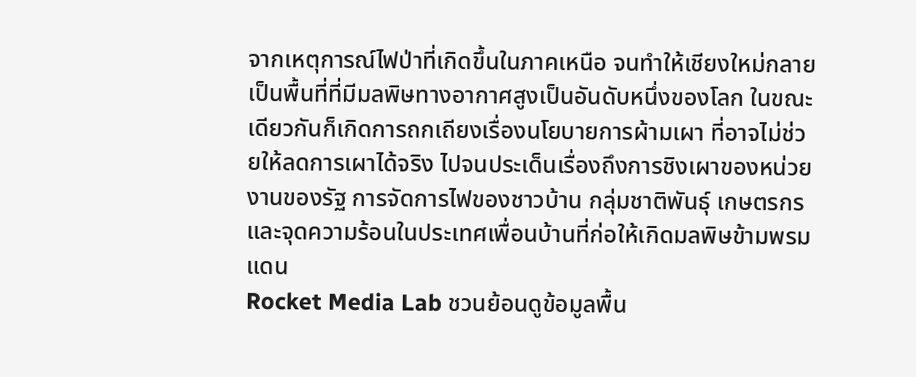จากเหตุการณ์ไฟป่าที่เกิดขึ้นในภาคเหนือ จนทำให้เชียงใหม่กลายเป็นพื้นที่ที่มีมลพิษทางอากาศสูงเป็นอันดับหนึ่งของโลก ในขณะเดียวกันก็เกิดการถกเถียงเรื่องนโยบายการผ้ามเผา ที่อาจไม่ช่วยให้ลดการเผาได้จริง ไปจนประเด็นเรื่องถึงการชิงเผาของหน่วยงานของรัฐ การจัดการไฟของชาวบ้าน กลุ่มชาติพันธ์ุ เกษตรกร และจุดความร้อนในประเทศเพื่อนบ้านที่ก่อให้เกิดมลพิษข้ามพรมแดน
Rocket Media Lab ชวนย้อนดูข้อมูลพื้น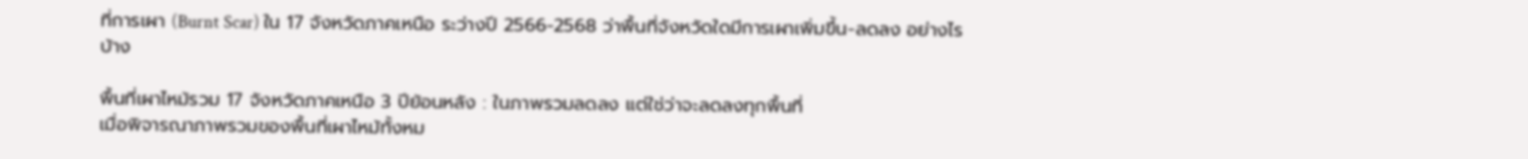ที่การเผา (Burnt Scar) ใน 17 จังหวัดภาคเหนือ ระว่างปี 2566-2568 ว่าพื้นที่จังหวัดใดมีการเผาเพิ่มขึ้น-ลดลง อย่างไรบ้าง

พื้นที่เผาไหม้รวม 17 จังหวัดภาคเหนือ 3 ปีย้อนหลัง : ในภาพรวมลดลง แต่ใช่ว่าจะลดลงทุกพื้นที่
เมื่อพิจารณาภาพรวมของพื้นที่เผาไหม้ทั้งหม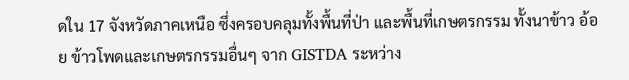ดใน 17 จังหวัดภาคเหนือ ซึ่งครอบคลุมทั้งพื้นที่ป่า และพื้นที่เกษตรกรรม ทั้งนาข้าว อ้อย ข้าวโพดและเกษตรกรรมอื่นๆ จาก GISTDA ระหว่าง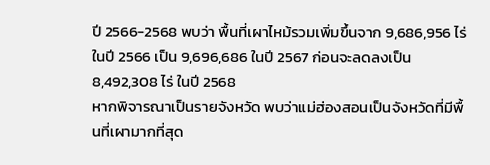ปี 2566-2568 พบว่า พื้นที่เผาไหม้รวมเพิ่มขึ้นจาก 9,686,956 ไร่ในปี 2566 เป็น 9,696,686 ในปี 2567 ก่อนจะลดลงเป็น 8,492,308 ไร่ ในปี 2568
หากพิจารณาเป็นรายจังหวัด พบว่าแม่ฮ่องสอนเป็นจังหวัดที่มีพื้นที่เผามากที่สุด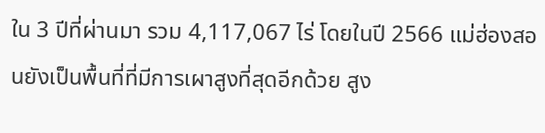ใน 3 ปีที่ผ่านมา รวม 4,117,067 ไร่ โดยในปี 2566 แม่ฮ่องสอนยังเป็นพื้นที่ที่มีการเผาสูงที่สุดอีกด้วย สูง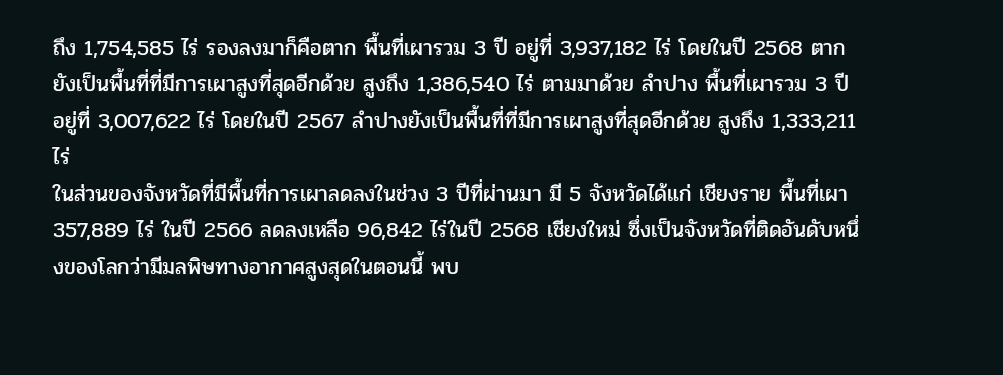ถึง 1,754,585 ไร่ รองลงมาก็คือตาก พื้นที่เผารวม 3 ปี อยู่ที่ 3,937,182 ไร่ โดยในปี 2568 ตากยังเป็นพื้นที่ที่มีการเผาสูงที่สุดอีกด้วย สูงถึง 1,386,540 ไร่ ตามมาด้วย ลำปาง พื้นที่เผารวม 3 ปี อยู่ที่ 3,007,622 ไร่ โดยในปี 2567 ลำปางยังเป็นพื้นที่ที่มีการเผาสูงที่สุดอีกด้วย สูงถึง 1,333,211ไร่
ในส่วนของจังหวัดที่มีพื้นที่การเผาลดลงในช่วง 3 ปีที่ผ่านมา มี 5 จังหวัดได้แก่ เชียงราย พื้นที่เผา 357,889 ไร่ ในปี 2566 ลดลงเหลือ 96,842 ไร่ในปี 2568 เชียงใหม่ ซึ่งเป็นจังหวัดที่ติดอันดับหนึ่งของโลกว่ามีมลพิษทางอากาศสูงสุดในตอนนี้ พบ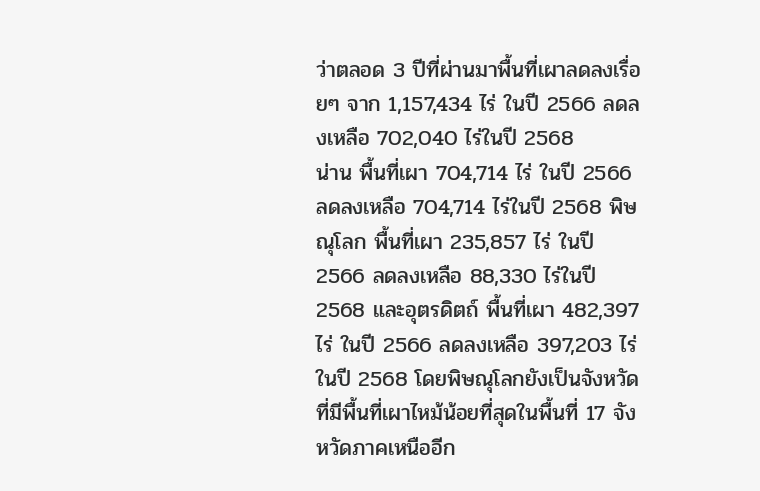ว่าตลอด 3 ปีที่ผ่านมาพื้นที่เผาลดลงเรื่อยๆ จาก 1,157,434 ไร่ ในปี 2566 ลดลงเหลือ 702,040 ไร่ในปี 2568
น่าน พื้นที่เผา 704,714 ไร่ ในปี 2566 ลดลงเหลือ 704,714 ไร่ในปี 2568 พิษณุโลก พื้นที่เผา 235,857 ไร่ ในปี 2566 ลดลงเหลือ 88,330 ไร่ในปี 2568 และอุตรดิตถ์ พื้นที่เผา 482,397 ไร่ ในปี 2566 ลดลงเหลือ 397,203 ไร่ในปี 2568 โดยพิษณุโลกยังเป็นจังหวัดที่มีพื้นที่เผาไหม้น้อยที่สุดในพื้นที่ 17 จังหวัดภาคเหนืออีก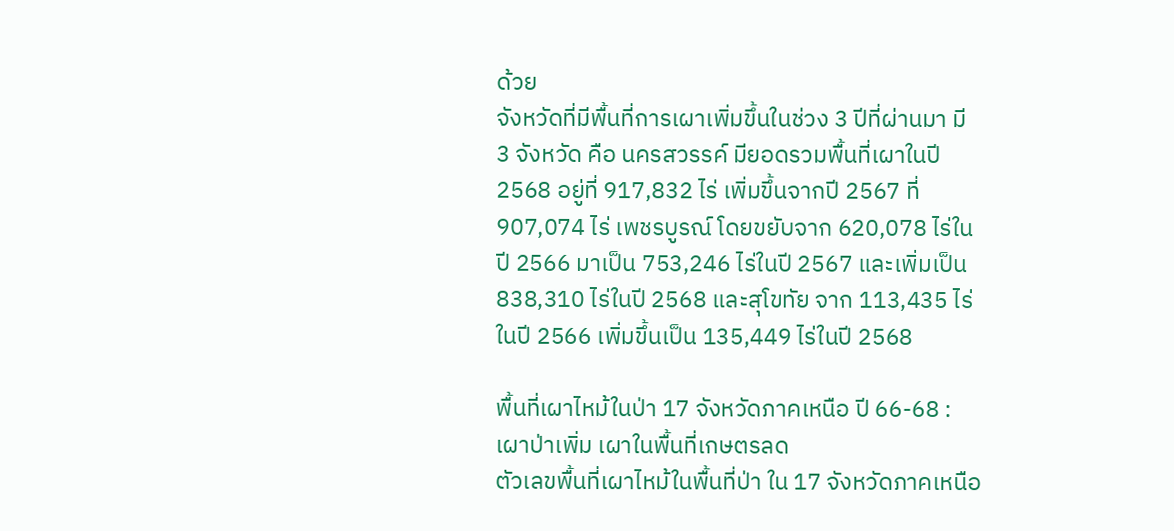ด้วย
จังหวัดที่มีพื้นที่การเผาเพิ่มขึ้นในช่วง 3 ปีที่ผ่านมา มี 3 จังหวัด คือ นครสวรรค์ มียอดรวมพื้นที่เผาในปี 2568 อยู่ที่ 917,832 ไร่ เพิ่มขึ้นจากปี 2567 ที่ 907,074 ไร่ เพชรบูรณ์ โดยขยับจาก 620,078 ไร่ในปี 2566 มาเป็น 753,246 ไร่ในปี 2567 และเพิ่มเป็น 838,310 ไร่ในปี 2568 และสุโขทัย จาก 113,435 ไร่ในปี 2566 เพิ่มขึ้นเป็น 135,449 ไร่ในปี 2568

พื้นที่เผาไหม้ในป่า 17 จังหวัดภาคเหนือ ปี 66-68 : เผาป่าเพิ่ม เผาในพื้นที่เกษตรลด
ตัวเลขพื้นที่เผาไหม้ในพื้นที่ป่า ใน 17 จังหวัดภาคเหนือ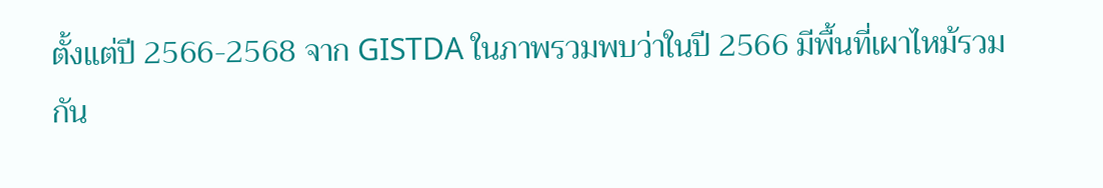ตั้งแต่ปี 2566-2568 จาก GISTDA ในภาพรวมพบว่าในปี 2566 มีพื้นที่เผาไหม้รวมกัน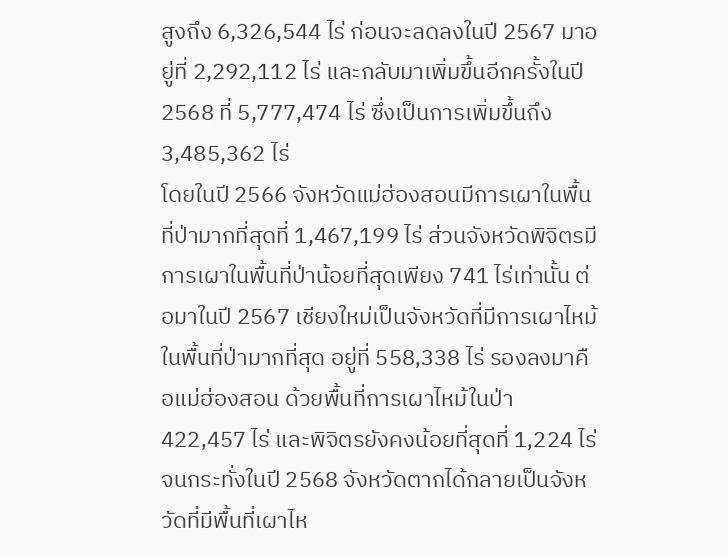สูงถึง 6,326,544 ไร่ ก่อนจะลดลงในปี 2567 มาอยู่ที่ 2,292,112 ไร่ และกลับมาเพิ่มขึ้นอีกครั้งในปี 2568 ที่ 5,777,474 ไร่ ซึ่งเป็นการเพิ่มขึ้นถึง 3,485,362 ไร่
โดยในปี 2566 จังหวัดแม่ฮ่องสอนมีการเผาในพื้นที่ป่ามากที่สุดที่ 1,467,199 ไร่ ส่วนจังหวัดพิจิตรมีการเผาในพื้นที่ป่าน้อยที่สุดเพียง 741 ไร่เท่านั้น ต่อมาในปี 2567 เชียงใหม่เป็นจังหวัดที่มีการเผาไหม้ในพื้นที่ป่ามากที่สุด อยู่ที่ 558,338 ไร่ รองลงมาคือแม่ฮ่องสอน ด้วยพื้นที่การเผาไหม้ในป่า 422,457 ไร่ และพิจิตรยังคงน้อยที่สุดที่ 1,224 ไร่ จนกระทั่งในปี 2568 จังหวัดตากได้กลายเป็นจังหวัดที่มีพื้นที่เผาไห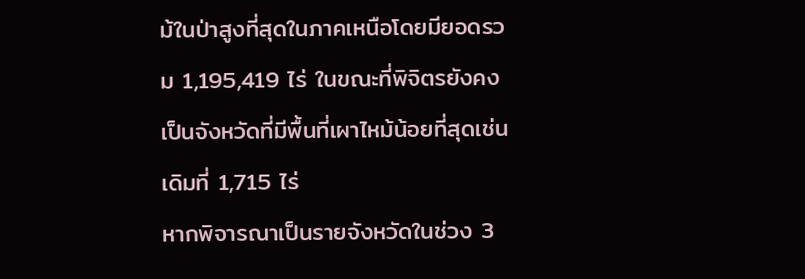ม้ในป่าสูงที่สุดในภาคเหนือโดยมียอดรวม 1,195,419 ไร่ ในขณะที่พิจิตรยังคงเป็นจังหวัดที่มีพื้นที่เผาไหม้น้อยที่สุดเช่นเดิมที่ 1,715 ไร่
หากพิจารณาเป็นรายจังหวัดในช่วง 3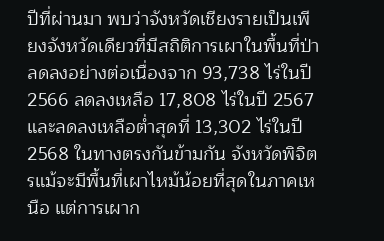ปีที่ผ่านมา พบว่าจังหวัดเชียงรายเป็นเพียงจังหวัดเดียวที่มีสถิติการเผาในพื้นที่ป่าลดลงอย่างต่อเนื่องจาก 93,738 ไร่ในปี 2566 ลดลงเหลือ 17,808 ไร่ในปี 2567 และลดลงเหลือต่ำสุดที่ 13,302 ไร่ในปี 2568 ในทางตรงกันข้ามกัน จังหวัดพิจิตรแม้จะมีพื้นที่เผาไหม้น้อยที่สุดในภาคเหนือ แต่การเผาก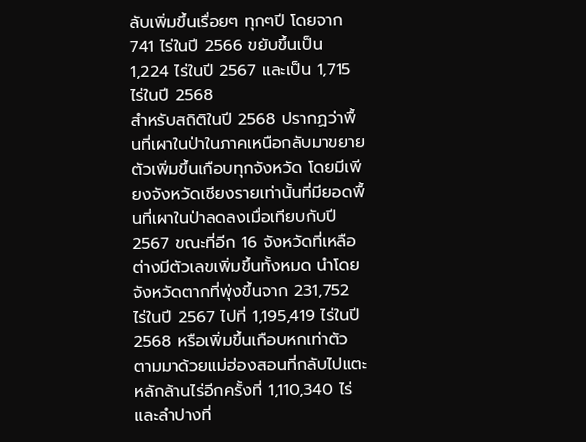ลับเพิ่มขึ้นเรื่อยๆ ทุกๆปี โดยจาก 741 ไร่ในปี 2566 ขยับขึ้นเป็น 1,224 ไร่ในปี 2567 และเป็น 1,715 ไร่ในปี 2568
สำหรับสถิติในปี 2568 ปรากฏว่าพื้นที่เผาในป่าในภาคเหนือกลับมาขยายตัวเพิ่มขึ้นเกือบทุกจังหวัด โดยมีเพียงจังหวัดเชียงรายเท่านั้นที่มียอดพื้นที่เผาในป่าลดลงเมื่อเทียบกับปี 2567 ขณะที่อีก 16 จังหวัดที่เหลือต่างมีตัวเลขเพิ่มขึ้นทั้งหมด นำโดยจังหวัดตากที่พุ่งขึ้นจาก 231,752 ไร่ในปี 2567 ไปที่ 1,195,419 ไร่ในปี 2568 หรือเพิ่มขึ้นเกือบหกเท่าตัว ตามมาด้วยแม่ฮ่องสอนที่กลับไปแตะหลักล้านไร่อีกครั้งที่ 1,110,340 ไร่ และลำปางที่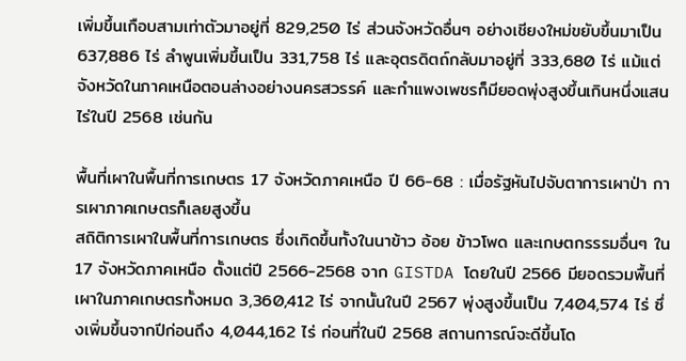เพิ่มขึ้นเกือบสามเท่าตัวมาอยู่ที่ 829,250 ไร่ ส่วนจังหวัดอื่นๆ อย่างเชียงใหม่ขยับขึ้นมาเป็น 637,886 ไร่ ลำพูนเพิ่มขึ้นเป็น 331,758 ไร่ และอุตรดิตถ์กลับมาอยู่ที่ 333,680 ไร่ แม้แต่จังหวัดในภาคเหนือตอนล่างอย่างนครสวรรค์ และกำแพงเพชรก็มียอดพุ่งสูงขึ้นเกินหนึ่งแสนไร่ในปี 2568 เช่นกัน

พื้นที่เผาในพื้นที่การเกษตร 17 จังหวัดภาคเหนือ ปี 66-68 : เมื่อรัฐหันไปจับตาการเผาป่า การเผาภาคเกษตรก็เลยสูงขึ้น
สถิติการเผาในพื้นที่การเกษตร ซึ่งเกิดขึ้นทั้งในนาข้าว อ้อย ข้าวโพด และเกษตกรรรมอื่นๆ ใน 17 จังหวัดภาคเหนือ ตั้งแต่ปี 2566-2568 จาก GISTDA โดยในปี 2566 มียอดรวมพื้นที่เผาในภาคเกษตรทั้งหมด 3,360,412 ไร่ จากนั้นในปี 2567 พุ่งสูงขึ้นเป็น 7,404,574 ไร่ ซึ่งเพิ่มขึ้นจากปีก่อนถึง 4,044,162 ไร่ ก่อนที่ในปี 2568 สถานการณ์จะดีขึ้นโด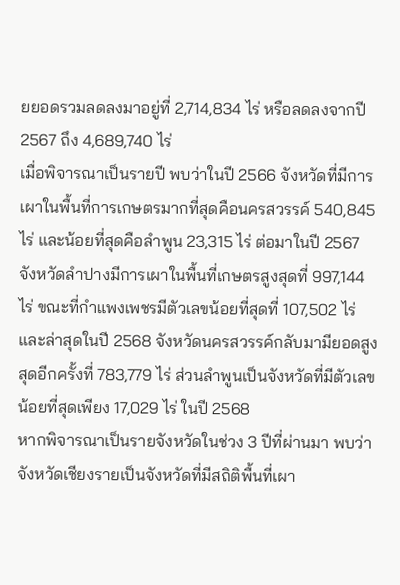ยยอดรวมลดลงมาอยู่ที่ 2,714,834 ไร่ หรือลดลงจากปี 2567 ถึง 4,689,740 ไร่
เมื่อพิจารณาเป็นรายปี พบว่าในปี 2566 จังหวัดที่มีการเผาในพื้นที่การเกษตรมากที่สุดคือนครสวรรค์ 540,845 ไร่ และน้อยที่สุดคือลำพูน 23,315 ไร่ ต่อมาในปี 2567 จังหวัดลำปางมีการเผาในพื้นที่เกษตรสูงสุดที่ 997,144 ไร่ ขณะที่กำแพงเพชรมีตัวเลขน้อยที่สุดที่ 107,502 ไร่ และล่าสุดในปี 2568 จังหวัดนครสวรรค์กลับมามียอดสูงสุดอีกครั้งที่ 783,779 ไร่ ส่วนลำพูนเป็นจังหวัดที่มีตัวเลขน้อยที่สุดเพียง 17,029 ไร่ ในปี 2568
หากพิจารณาเป็นรายจังหวัดในช่วง 3 ปีที่ผ่านมา พบว่าจังหวัดเชียงรายเป็นจังหวัดที่มีสถิติพื้นที่เผา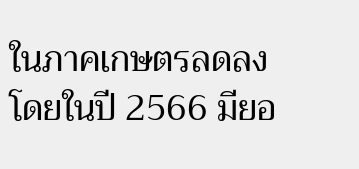ในภาคเกษตรลดลง โดยในปี 2566 มียอ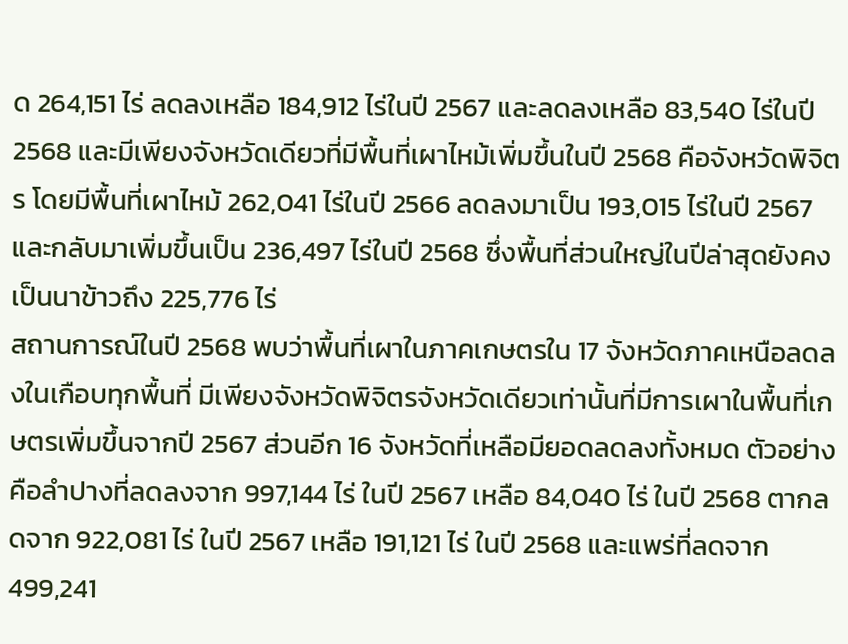ด 264,151 ไร่ ลดลงเหลือ 184,912 ไร่ในปี 2567 และลดลงเหลือ 83,540 ไร่ในปี 2568 และมีเพียงจังหวัดเดียวที่มีพื้นที่เผาไหม้เพิ่มขึ้นในปี 2568 คือจังหวัดพิจิตร โดยมีพื้นที่เผาไหม้ 262,041 ไร่ในปี 2566 ลดลงมาเป็น 193,015 ไร่ในปี 2567 และกลับมาเพิ่มขึ้นเป็น 236,497 ไร่ในปี 2568 ซึ่งพื้นที่ส่วนใหญ่ในปีล่าสุดยังคงเป็นนาข้าวถึง 225,776 ไร่
สถานการณ์ในปี 2568 พบว่าพื้นที่เผาในภาคเกษตรใน 17 จังหวัดภาคเหนือลดลงในเกือบทุกพื้นที่ มีเพียงจังหวัดพิจิตรจังหวัดเดียวเท่านั้นที่มีการเผาในพื้นที่เกษตรเพิ่มขึ้นจากปี 2567 ส่วนอีก 16 จังหวัดที่เหลือมียอดลดลงทั้งหมด ตัวอย่างคือลำปางที่ลดลงจาก 997,144 ไร่ ในปี 2567 เหลือ 84,040 ไร่ ในปี 2568 ตากลดจาก 922,081 ไร่ ในปี 2567 เหลือ 191,121 ไร่ ในปี 2568 และแพร่ที่ลดจาก 499,241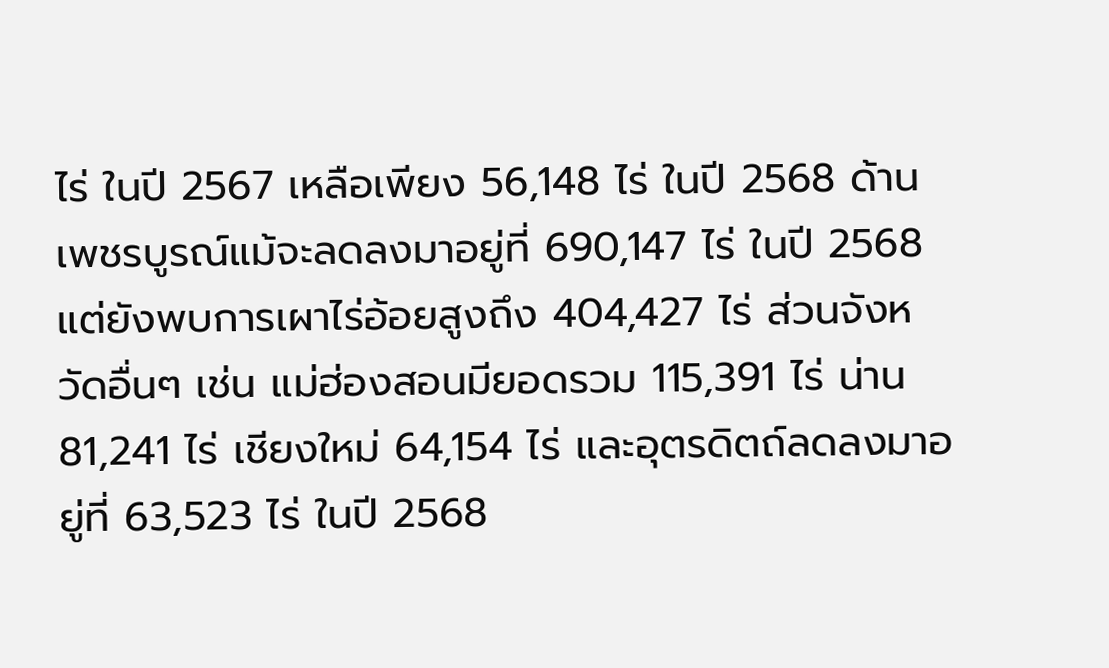ไร่ ในปี 2567 เหลือเพียง 56,148 ไร่ ในปี 2568 ด้านเพชรบูรณ์แม้จะลดลงมาอยู่ที่ 690,147 ไร่ ในปี 2568 แต่ยังพบการเผาไร่อ้อยสูงถึง 404,427 ไร่ ส่วนจังหวัดอื่นๆ เช่น แม่ฮ่องสอนมียอดรวม 115,391 ไร่ น่าน 81,241 ไร่ เชียงใหม่ 64,154 ไร่ และอุตรดิตถ์ลดลงมาอยู่ที่ 63,523 ไร่ ในปี 2568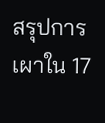สรุปการเผาใน 17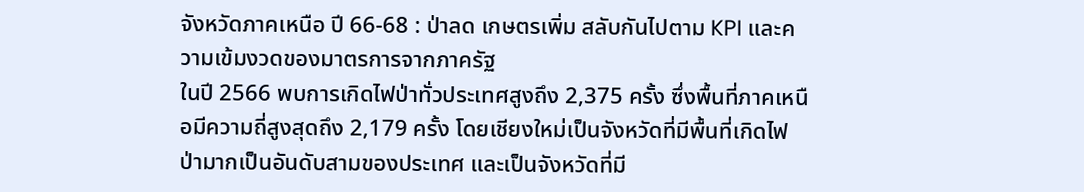จังหวัดภาคเหนือ ปี 66-68 : ป่าลด เกษตรเพิ่ม สลับกันไปตาม KPI และความเข้มงวดของมาตรการจากภาครัฐ
ในปี 2566 พบการเกิดไฟป่าทั่วประเทศสูงถึง 2,375 ครั้ง ซึ่งพื้นที่ภาคเหนือมีความถี่สูงสุดถึง 2,179 ครั้ง โดยเชียงใหม่เป็นจังหวัดที่มีพื้นที่เกิดไฟป่ามากเป็นอันดับสามของประเทศ และเป็นจังหวัดที่มี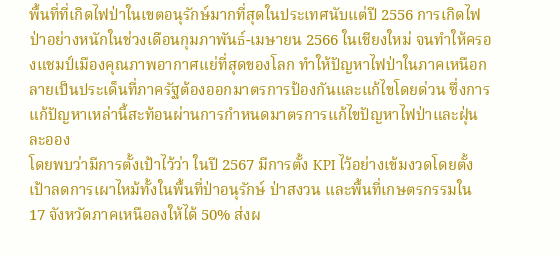พื้นที่ที่เกิดไฟป่าในเขตอนุรักษ์มากที่สุดในประเทศนับแต่ปี 2556 การเกิดไฟป่าอย่างหนักในช่วงเดือนกุมภาพันธ์-เมษายน 2566 ในเชียงใหม่ จนทำให้ครองแชมป์เมืองคุณภาพอากาศแย่ที่สุดของโลก ทำให้ปัญหาไฟป่าในภาคเหนือกลายเป็นประเด็นที่ภาครัฐต้องออกมาตรการป้องกันและแก้ไขโดยด่วน ซึ่งการแก้ปัญหาเหล่านี้สะท้อนผ่านการกำหนดมาตรการแก้ไขปัญหาไฟป่าและฝุ่นละออง
โดยพบว่ามีการตั้งเป้าไว้ว่า ในปี 2567 มีการตั้ง KPI ไว้อย่างเข้มงวดโดยตั้งเป้าลดการเผาไหม้ทั้งในพื้นที่ป่าอนุรักษ์ ป่าสงวน และพื้นที่เกษตรกรรมใน 17 จังหวัดภาคเหนือลงให้ได้ 50% ส่งผ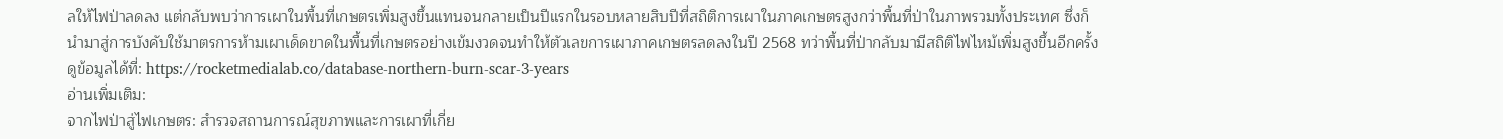ลให้ไฟป่าลดลง แต่กลับพบว่าการเผาในพื้นที่เกษตรเพิ่มสูงขึ้นแทนจนกลายเป็นปีแรกในรอบหลายสิบปีที่สถิติการเผาในภาคเกษตรสูงกว่าพื้นที่ป่าในภาพรวมทั้งประเทศ ซึ่งก็นำมาสู่การบังคับใช้มาตรการห้ามเผาเด็ดขาดในพื้นที่เกษตรอย่างเข้มงวดจนทำให้ตัวเลขการเผาภาคเกษตรลดลงในปี 2568 ทว่าพื้นที่ป่ากลับมามีสถิติไฟไหม้เพิ่มสูงขึ้นอีกครั้ง
ดูข้อมูลได้ที่: https://rocketmedialab.co/database-northern-burn-scar-3-years
อ่านเพิ่มเติม:
จากไฟป่าสู่ไฟเกษตร: สำรวจสถานการณ์สุขภาพและการเผาที่เกี่ย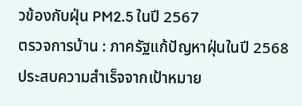วข้องกับฝุ่น PM2.5 ในปี 2567
ตรวจการบ้าน : ภาครัฐแก้ปัญหาฝุ่นในปี 2568 ประสบความสำเร็จจากเป้าหมาย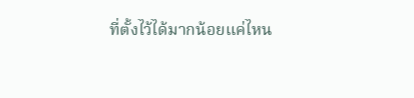ที่ตั้งไว้ได้มากน้อยแค่ไหน